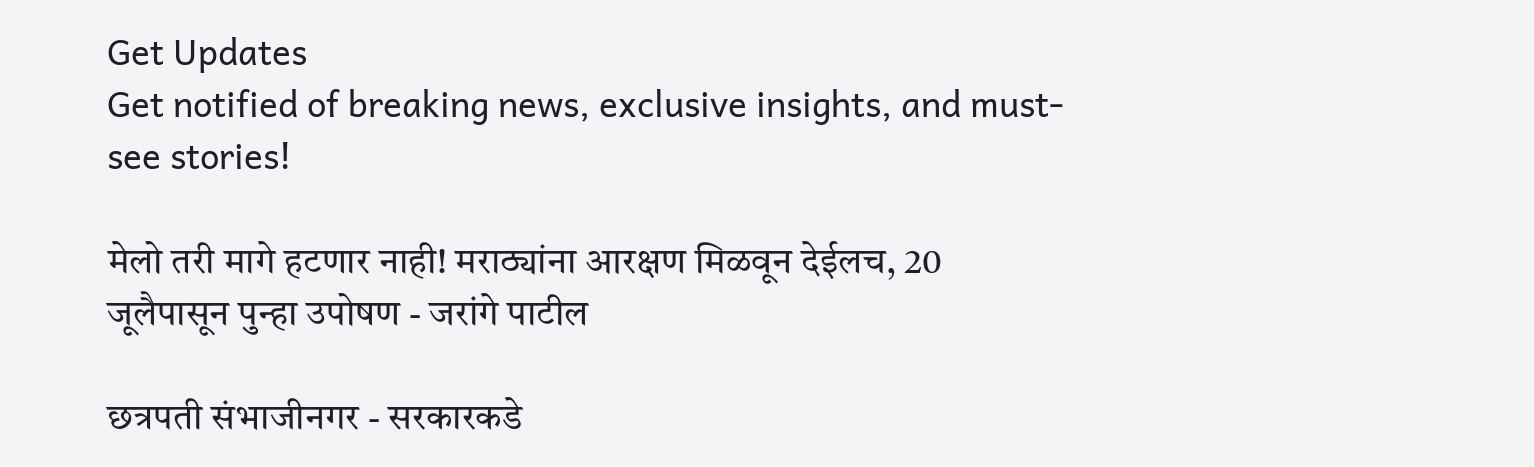Get Updates
Get notified of breaking news, exclusive insights, and must-see stories!

मेलो तरी मागे हटणार नाही! मराठ्यांना आरक्षण मिळवून देईलच, 20 जूलैपासून पुन्हा उपोषण - जरांगे पाटील

छत्रपती संभाजीनगर - सरकारकडे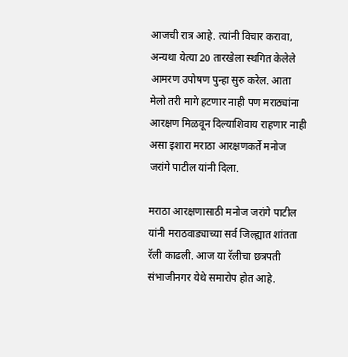आजची रात्र आहे. त्यांनी विचार करावा, अन्यथा येत्या 20 तारखेला स्थगित केलेले आमरण उपोषण पुन्हा सुरु करेल. आता मेलो तरी मागे हटणार नाही पण मराठ्यांना आरक्षण मिळवून दिल्याशिवाय राहणार नाही असा इशारा मराठा आरक्षणकर्ते मनोज जरांगे पाटील यांनी दिला.

मराठा आरक्षणासाठी मनोज जरांगे पाटील यांनी मराठवाड्याच्या सर्व जिल्ह्यात शांतता रॅली काढली. आज या रॅलीचा छत्रपती संभाजीनगर येथे समारोप होत आहे.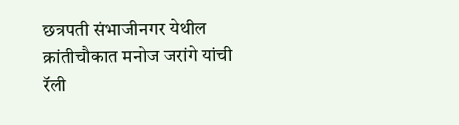छत्रपती संभाजीनगर येथील क्रांतीचौकात मनोज जरांगे यांची रॅली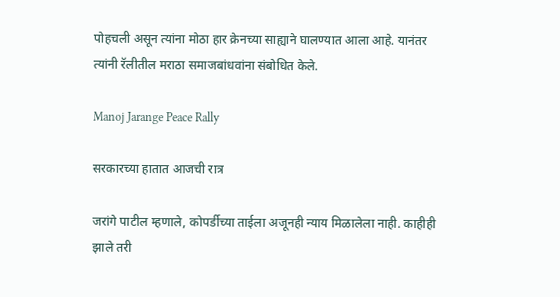पोहचली असून त्यांना मोठा हार क्रेनच्या साह्याने घालण्यात आला आहे. यानंतर त्यांनी रॅलीतील मराठा समाजबांधवांना संबोधित केले.

Manoj Jarange Peace Rally

सरकारच्या हातात आजची रात्र

जरांगे पाटील म्हणाले, कोपर्डीच्या ताईला अजूनही न्याय मिळालेला नाही. काहीही झाले तरी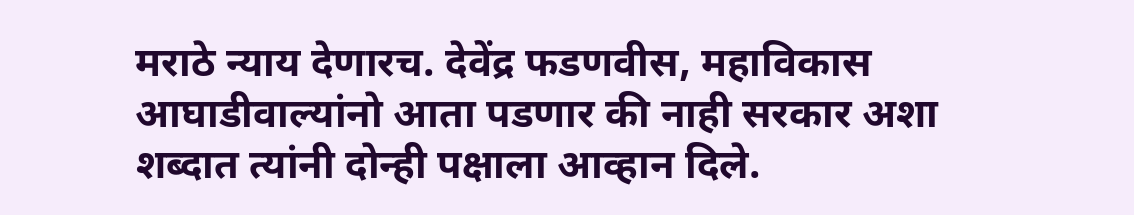मराठे न्याय देणारच. देवेंद्र फडणवीस, महाविकास आघाडीवाल्यांनो आता पडणार की नाही सरकार अशा शब्दात त्यांनी दोन्ही पक्षाला आव्हान दिले.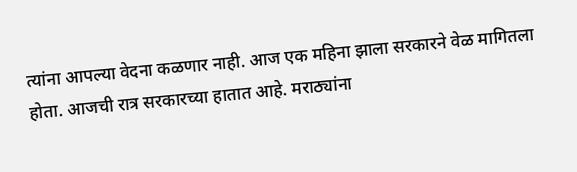त्यांना आपल्या वेदना कळणार नाही. आज एक महिना झाला सरकारने वेळ मागितला होता. आजची रात्र सरकारच्या हातात आहे. मराठ्यांना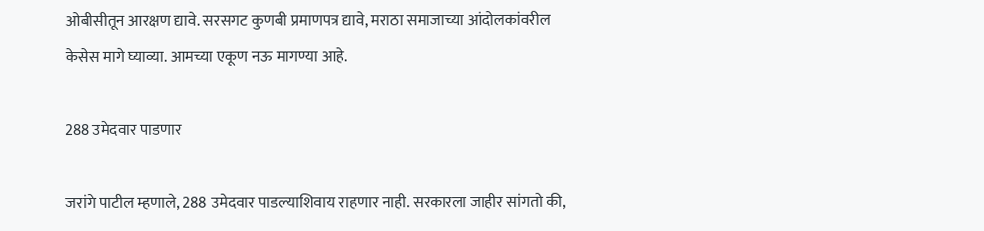ओबीसीतून आरक्षण द्यावे. सरसगट कुणबी प्रमाणपत्र द्यावे, मराठा समाजाच्या आंदोलकांवरील केसेस मागे घ्याव्या. आमच्या एकूण नऊ मागण्या आहे.

288 उमेदवार पाडणार

जरांगे पाटील म्हणाले, 288 उमेदवार पाडल्याशिवाय राहणार नाही. सरकारला जाहीर सांगतो की,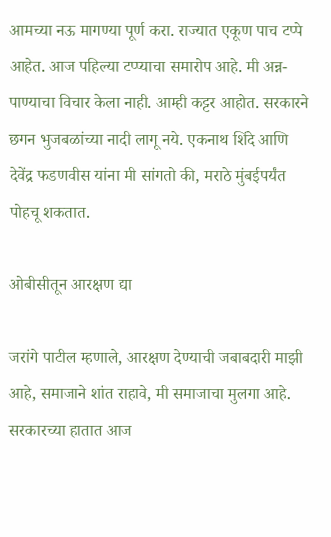आमच्या नऊ मागण्या पूर्ण करा. राज्यात एकूण पाच टप्पे आहेत. आज पहिल्या टप्प्याचा समारोप आहे. मी अन्न-पाण्याचा विचार केला नाही. आम्ही कट्टर आहोत. सरकारने छगन भुजबळांच्या नादी लागू नये. एकनाथ शिंदे आणि देवेंद्र फडणवीस यांना मी सांगतो की, मराठे मुंबईपर्यंत पोहचू शकतात.

ओबीसीतून आरक्षण द्या

जरांगे पाटील म्हणाले, आरक्षण देण्याची जबाबदारी माझी आहे, समाजाने शांत राहावे, मी समाजाचा मुलगा आहे. सरकारच्या हातात आज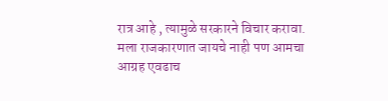रात्र आहे , त्यामुळे सरकारने विचार करावा. मला राजकारणात जायचे नाही पण आमचा आग्रह एवढाच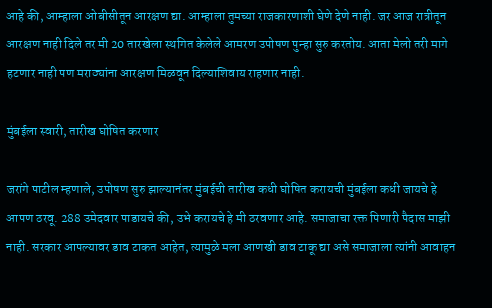आहे की, आम्हाला ओबीसीतून आरक्षण द्या. आम्हाला तुमच्या राजकारणाशी घेणे देणे नाही. जर आज रात्रीतून आरक्षण नाही दिले तर मी 20 तारखेला स्थगित केलेले आमरण उपोषण पुन्हा सुरु करतोय. आता मेलो तरी मागे हटणार नाही पण मराठ्यांना आरक्षण मिळवून दिल्याशिवाय राहणार नाही.

मुंबईला स्वारी, तारीख घोषित करणार

जरांगे पाटील म्हणाले, उपोषण सुरु झाल्यानंतर मुंबईची तारीख कधी घोषित करायची मुंबईला कधी जायचे हे आपण ठरवू. 288 उमेदवार पाडायचे की, उभे करायचे हे मी ठरवणार आहे. समाजाचा रक्त पिणारी पैदास माझी नाही. सरकार आपल्यावर डाव टाकत आहेत, त्यामुळे मला आणखी डाव टाकू द्या असे समाजाला त्यांनी आवाहन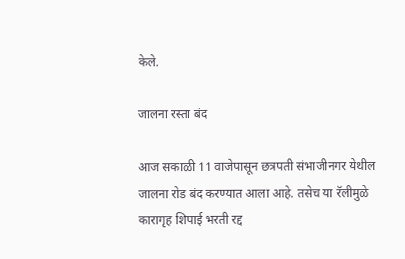केले.

जालना रस्ता बंद

आज सकाळी 11 वाजेपासून छत्रपती संभाजीनगर येथील जालना रोड बंद करण्यात आला आहे. तसेच या रॅलीमुळे कारागृह शिपाई भरती रद्द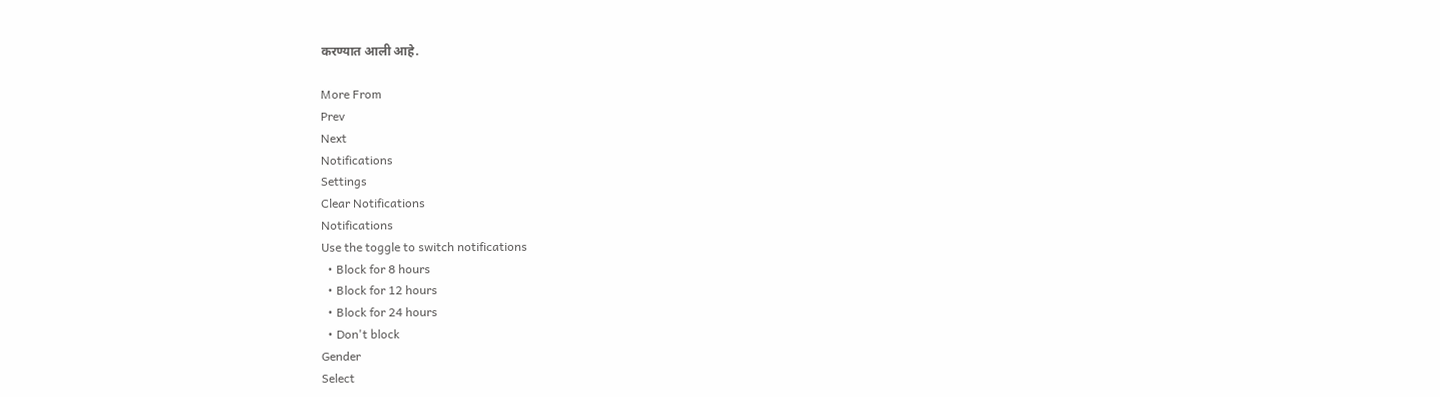करण्यात आली आहे.

More From
Prev
Next
Notifications
Settings
Clear Notifications
Notifications
Use the toggle to switch notifications
  • Block for 8 hours
  • Block for 12 hours
  • Block for 24 hours
  • Don't block
Gender
Select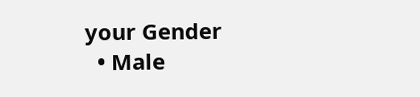your Gender
  • Male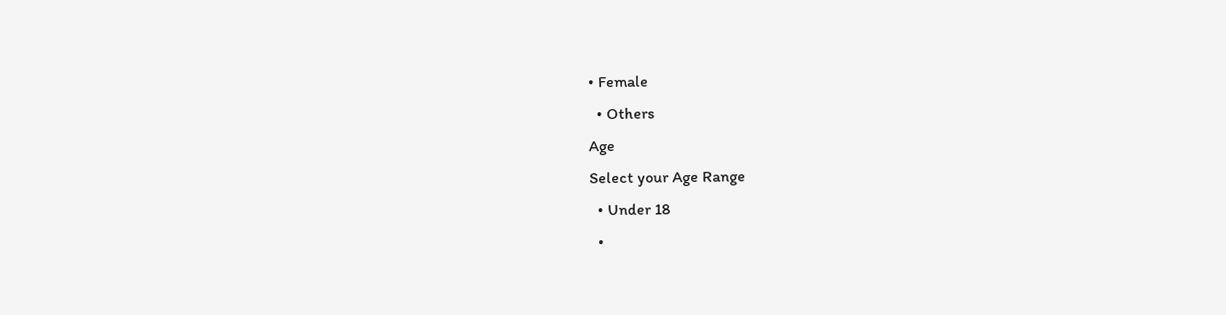• Female
  • Others
Age
Select your Age Range
  • Under 18
  •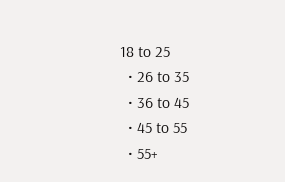18 to 25
  • 26 to 35
  • 36 to 45
  • 45 to 55
  • 55+